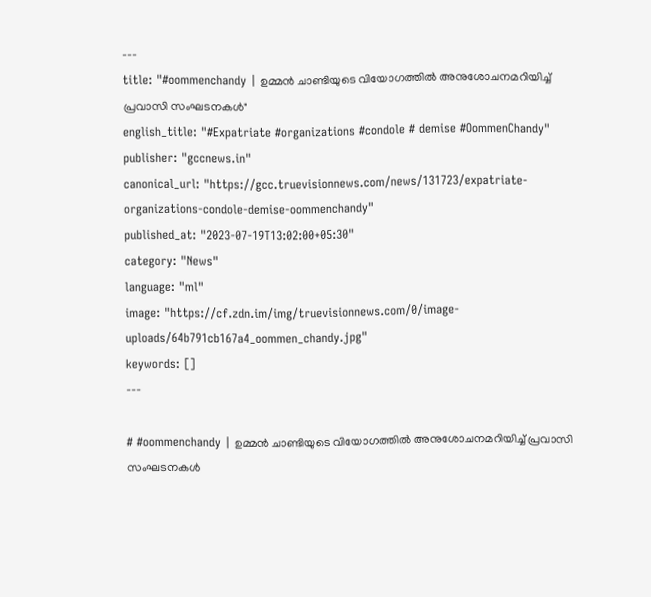---
title: "#oommenchandy | ഉമ്മൻ ചാണ്ടിയുടെ വിയോഗത്തിൽ അനുശോചനമറിയിച്ച് പ്രവാസി സംഘടനകൾ"
english_title: "#Expatriate #organizations #condole # demise #OommenChandy"
publisher: "gccnews.in"
canonical_url: "https://gcc.truevisionnews.com/news/131723/expatriate-organizations-condole-demise-oommenchandy"
published_at: "2023-07-19T13:02:00+05:30"
category: "News"
language: "ml"
image: "https://cf.zdn.im/img/truevisionnews.com/0/image-uploads/64b791cb167a4_oommen_chandy.jpg"
keywords: []
---

# #oommenchandy | ഉമ്മൻ ചാണ്ടിയുടെ വിയോഗത്തിൽ അനുശോചനമറിയിച്ച് പ്രവാസി സംഘടനകൾ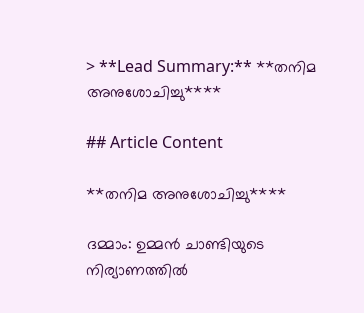> **Lead Summary:** **തനിമ അനുശോചിച്ചു****

## Article Content

**തനിമ അനുശോചിച്ചു****

ദമ്മാം: ഉമ്മൻ ചാണ്ടിയുടെ നിര്യാണത്തിൽ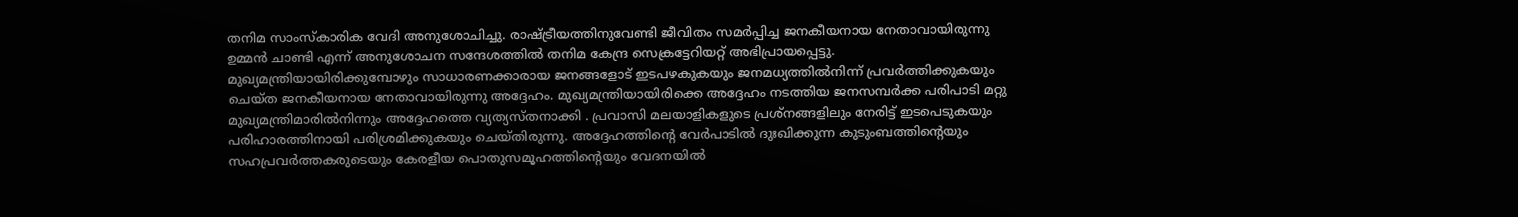തനിമ സാംസ്കാരിക വേദി അനുശോചിച്ചു. രാഷ്ട്രീയത്തിനുവേണ്ടി ജീവിതം സമർപ്പിച്ച ജനകീയനായ നേതാവായിരുന്നു ഉമ്മൻ ചാണ്ടി എന്ന് അനുശോചന സന്ദേശത്തിൽ തനിമ കേന്ദ്ര സെക്രട്ടേറിയറ്റ് അഭിപ്രായപ്പെട്ടു. മുഖ്യമന്ത്രിയായിരിക്കുമ്പോഴും സാധാരണക്കാരായ ജനങ്ങളോട് ഇടപഴകുകയും ജനമധ്യത്തിൽനിന്ന് പ്രവർത്തിക്കുകയും ചെയ്ത ജനകീയനായ നേതാവായിരുന്നു അദ്ദേഹം. മുഖ്യമന്ത്രിയായിരിക്കെ അദ്ദേഹം നടത്തിയ ജനസമ്പർക്ക പരിപാടി മറ്റു മുഖ്യമന്ത്രിമാരിൽനിന്നും അദ്ദേഹത്തെ വ്യത്യസ്തനാക്കി . പ്രവാസി മലയാളികളുടെ പ്രശ്നങ്ങളിലും നേരിട്ട് ഇടപെടുകയും പരിഹാരത്തിനായി പരിശ്രമിക്കുകയും ചെയ്തിരുന്നു. അദ്ദേഹത്തിന്റെ വേർപാടിൽ ദുഃഖിക്കുന്ന കുടുംബത്തിന്റെയും സഹപ്രവർത്തകരുടെയും കേരളീയ പൊതുസമൂഹത്തിന്റെയും വേദനയിൽ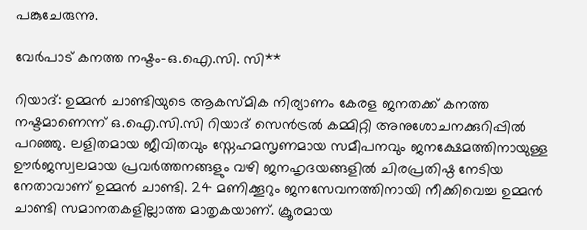പങ്കുചേരുന്നു.

വേർപാട് കനത്ത നഷ്ടം-ഒ.ഐ.സി. സി**

റിയാദ്: ഉമ്മൻ ചാണ്ടിയുടെ ആകസ്മിക നിര്യാണം കേരള ജനതക്ക് കനത്ത നഷ്ടമാണെന്ന് ഒ.ഐ.സി.സി റിയാദ് സെൻട്രൽ കമ്മിറ്റി അനുശോചനക്കുറിപ്പിൽ പറഞ്ഞു. ലളിതമായ ജീവിതവും സ്നേഹമസൃണമായ സമീപനവും ജനക്ഷേമത്തിനായുള്ള ഊർജസ്വലമായ പ്രവർത്തനങ്ങളും വഴി ജനഹൃദയങ്ങളിൽ ചിരപ്രതിഷ്ഠ നേടിയ നേതാവാണ് ഉമ്മൻ ചാണ്ടി. 24 മണിക്കൂറും ജനസേവനത്തിനായി നീക്കിവെച്ച ഉമ്മൻ ചാണ്ടി സമാനതകളില്ലാത്ത മാതൃകയാണ്. ക്രൂരമായ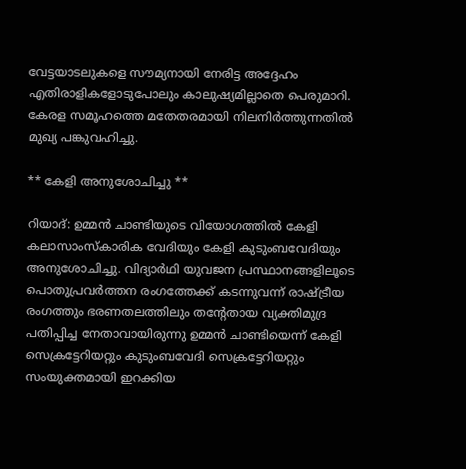വേട്ടയാടലുകളെ സൗമ്യനായി നേരിട്ട അദ്ദേഹം എതിരാളികളോടുപോലും കാലുഷ്യമില്ലാതെ പെരുമാറി. കേരള സമൂഹത്തെ മതേതരമായി നിലനിർത്തുന്നതിൽ മുഖ്യ പങ്കുവഹിച്ചു.

** കേളി അനുശോചിച്ചു **

റിയാദ്: ഉമ്മൻ ചാണ്ടിയുടെ വിയോഗത്തിൽ കേളി കലാസാംസ്കാരിക വേദിയും കേളി കുടുംബവേദിയും അനുശോചിച്ചു. വിദ്യാർഥി യുവജന പ്രസ്ഥാനങ്ങളിലൂടെ പൊതുപ്രവർത്തന രംഗത്തേക്ക് കടന്നുവന്ന് രാഷ്‌ട്രീയ രംഗത്തും ഭരണതലത്തിലും തന്റേതായ വ്യക്തിമുദ്ര പതിപ്പിച്ച നേതാവായിരുന്നു ഉമ്മൻ ചാണ്ടിയെന്ന് കേളി സെക്രട്ടേറിയറ്റും കുടുംബവേദി സെക്രട്ടേറിയറ്റും സംയുക്തമായി ഇറക്കിയ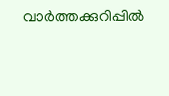വാർത്തക്കുറിപ്പിൽ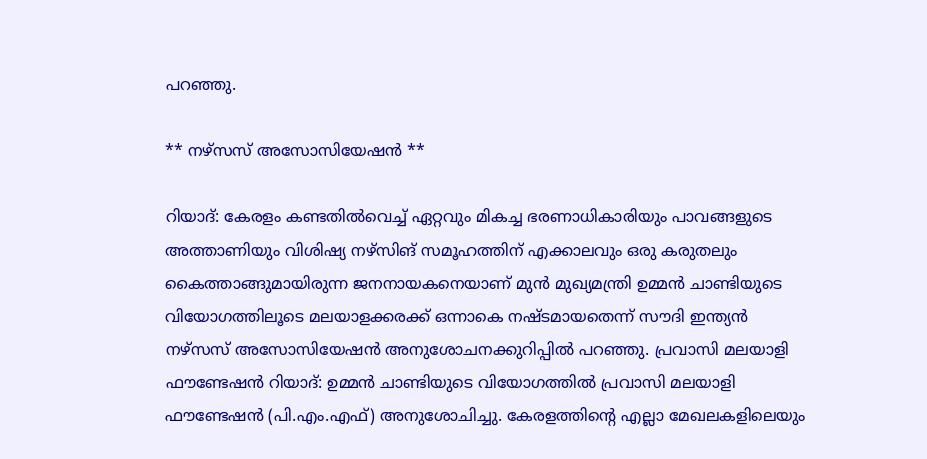പറഞ്ഞു.

** നഴ്സസ് അസോസിയേഷൻ **

റിയാദ്: കേരളം കണ്ടതിൽവെച്ച് ഏറ്റവും മികച്ച ഭരണാധികാരിയും പാവങ്ങളുടെ അത്താണിയും വിശിഷ്യ നഴ്സിങ് സമൂഹത്തിന് എക്കാലവും ഒരു കരുതലും കൈത്താങ്ങുമായിരുന്ന ജനനായകനെയാണ് മുൻ മുഖ്യമന്ത്രി ഉമ്മൻ ചാണ്ടിയുടെ വിയോഗത്തിലൂടെ മലയാളക്കരക്ക് ഒന്നാകെ നഷ്ടമായതെന്ന് സൗദി ഇന്ത്യൻ നഴ്സസ് അസോസിയേഷൻ അനുശോചനക്കുറിപ്പിൽ പറഞ്ഞു. പ്രവാസി മലയാളി ഫൗണ്ടേഷൻ റിയാദ്: ഉമ്മൻ ചാണ്ടിയുടെ വിയോഗത്തിൽ പ്രവാസി മലയാളി ഫൗണ്ടേഷൻ (പി.എം.എഫ്) അനുശോചിച്ചു. കേരളത്തിന്റെ എല്ലാ മേഖലകളിലെയും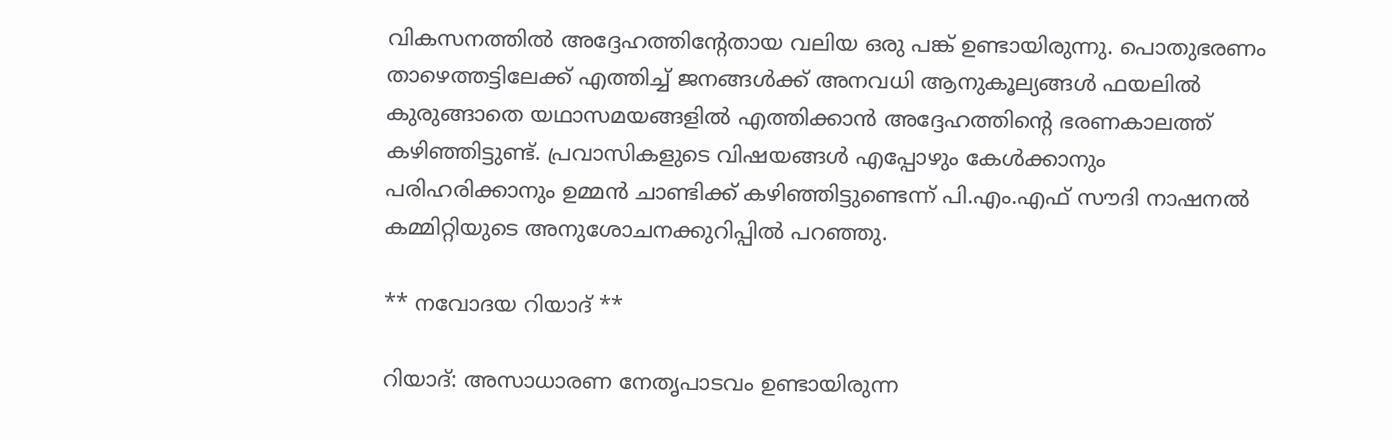വികസനത്തിൽ അദ്ദേഹത്തിന്റേതായ വലിയ ഒരു പങ്ക് ഉണ്ടായിരുന്നു. പൊതുഭരണം താഴെത്തട്ടിലേക്ക് എത്തിച്ച് ജനങ്ങൾക്ക് അനവധി ആനുകൂല്യങ്ങൾ ഫയലിൽ കുരുങ്ങാതെ യഥാസമയങ്ങളിൽ എത്തിക്കാൻ അദ്ദേഹത്തിന്റെ ഭരണകാലത്ത് കഴിഞ്ഞിട്ടുണ്ട്. പ്രവാസികളുടെ വിഷയങ്ങൾ എപ്പോഴും കേൾക്കാനും പരിഹരിക്കാനും ഉമ്മൻ‌ ചാണ്ടിക്ക് കഴിഞ്ഞിട്ടുണ്ടെന്ന് പി.എം.എഫ് സൗദി നാഷനൽ കമ്മിറ്റിയുടെ അനുശോചനക്കുറിപ്പിൽ പറഞ്ഞു.

** നവോദയ റിയാദ് **

റിയാദ്: അസാധാരണ നേതൃപാടവം ഉണ്ടായിരുന്ന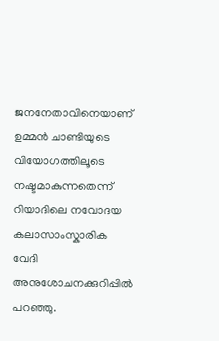ജനനേതാവിനെയാണ് ഉമ്മൻ ചാണ്ടിയുടെ വിയോഗത്തിലൂടെ നഷ്ടമാകുന്നതെന്ന് റിയാദിലെ നവോദയ കലാസാംസ്കാരിക വേദി അനുശോചനക്കുറിപ്പിൽ പറഞ്ഞു.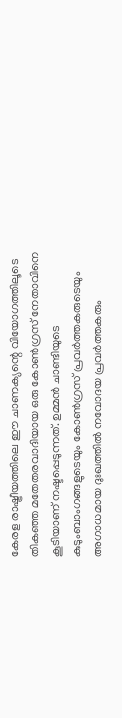കേരള രാഷ്ട്രീയത്തിലെ ഈ ചാണക്യന്റെ വിയോഗത്തിലൂടെ തികഞ്ഞ മതേതരവാദിയായ ഒരു കോൺഗ്രസ് നേതാവിനെ കൂടിയാണ് നഷ്ടപ്പെടുന്നത്. ഉമ്മൻ ചാണ്ടിയുടെ കുടുംബാംഗങ്ങളുടെയും കോൺഗ്രസ് പ്രവർത്തകരുടെയും അഗാധമായ ദുഃഖത്തിൽ നവോദയ പ്രവർത്തകരും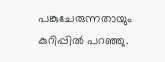പങ്കുചേരുന്നതായും കുറിപ്പിൽ പറഞ്ഞു.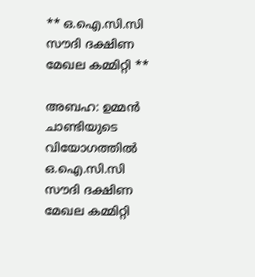** ഒ.ഐ.സി.സി സൗദി ദക്ഷിണ മേഖല കമ്മിറ്റി **

അബഹ: ഉമ്മൻ ചാണ്ടിയുടെ വിയോഗത്തിൽ ഒ.ഐ.സി.സി സൗദി ദക്ഷിണ മേഖല കമ്മിറ്റി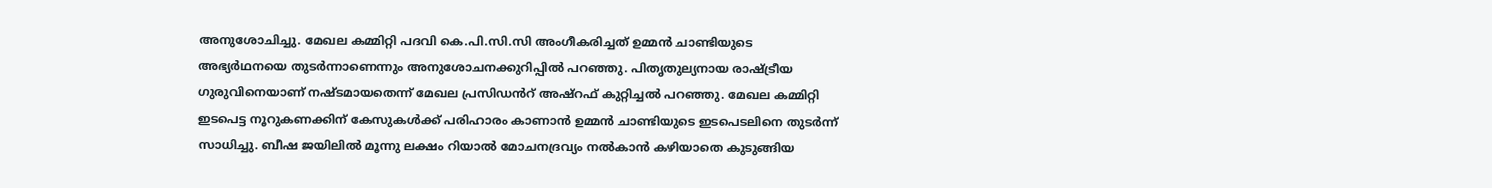അനുശോചിച്ചു. മേഖല കമ്മിറ്റി പദവി കെ.പി.സി.സി അംഗീകരിച്ചത് ഉമ്മൻ ചാണ്ടിയുടെ അഭ്യർഥനയെ തുടർന്നാണെന്നും അനുശോചനക്കുറിപ്പിൽ പറഞ്ഞു. പിതൃതുല്യനായ രാഷ്ട്രീയ ഗുരുവിനെയാണ് നഷ്ടമായതെന്ന് മേഖല പ്രസിഡൻറ് അഷ്റഫ് കുറ്റിച്ചൽ പറഞ്ഞു. മേഖല കമ്മിറ്റി ഇടപെട്ട നൂറുകണക്കിന് കേസുകൾക്ക് പരിഹാരം കാണാൻ ഉമ്മൻ ചാണ്ടിയുടെ ഇടപെടലിനെ തുടർന്ന് സാധിച്ചു. ബീഷ ജയിലിൽ മൂന്നു ലക്ഷം റിയാൽ മോചനദ്രവ്യം നൽകാൻ കഴിയാതെ കുടുങ്ങിയ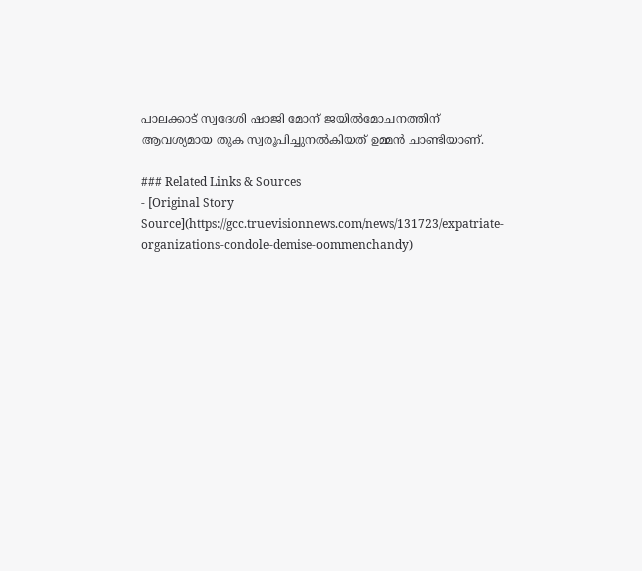പാലക്കാട് സ്വദേശി ഷാജി മോന് ജയിൽമോചനത്തിന് ആവശ്യമായ തുക സ്വരൂപിച്ചുനൽകിയത് ഉമ്മൻ ചാണ്ടിയാണ്.

### Related Links & Sources
- [Original Story Source](https://gcc.truevisionnews.com/news/131723/expatriate-organizations-condole-demise-oommenchandy)